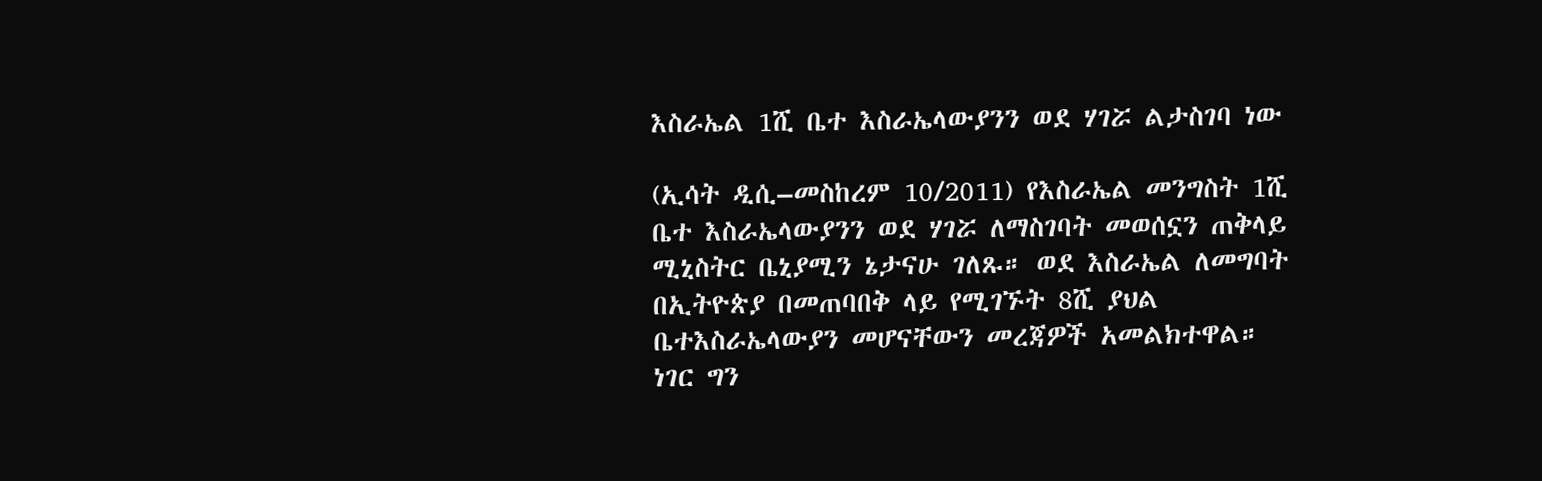እስራኤል 1ሺ ቤተ እስራኤላውያንን ወደ ሃገሯ ልታስገባ ነው

(ኢሳት ዲሲ–መስከረም 10/2011) የእስራኤል መንግስት 1ሺ ቤተ እስራኤላውያንን ወደ ሃገሯ ለማስገባት መወሰኗን ጠቅላይ ሚኒስትር ቤኒያሚን ኔታናሁ ገለጹ። ወደ እስራኤል ለመግባት በኢትዮጵያ በመጠባበቅ ላይ የሚገኙት 8ሺ ያህል ቤተእስራኤላውያን መሆናቸውን መረጃዎች አመልክተዋል። ነገር ግን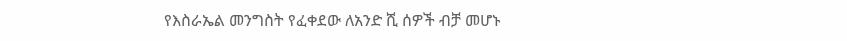የእስራኤል መንግስት የፈቀደው ለአንድ ሺ ሰዎች ብቻ መሆኑ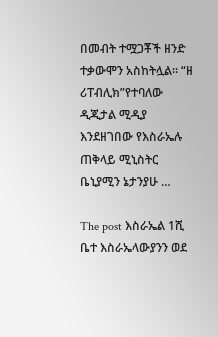በመብት ተሟጋቾች ዘንድ ተቃውሞን አስከትሏል። “ዘ ሪፐብሊክ”የተባለው ዲጂታል ሚዲያ እንደዘገበው የእስራኤሉ ጠቅላይ ሚኒስትር ቤኒያሚን ኔታንያሁ …

The post እስራኤል 1ሺ ቤተ እስራኤላውያንን ወደ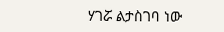ሃገሯ ልታስገባ ነው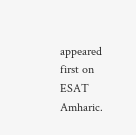appeared first on ESAT Amharic.